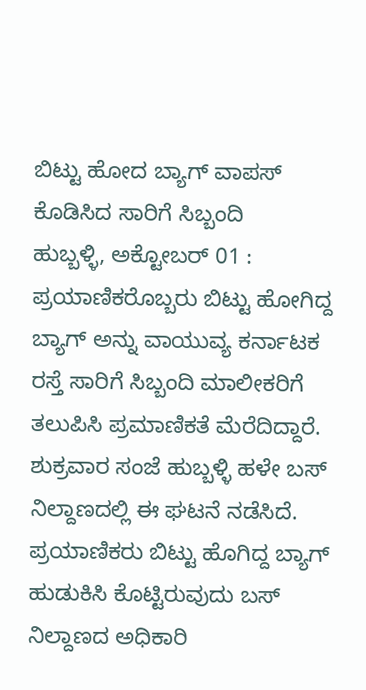ಬಿಟ್ಟು ಹೋದ ಬ್ಯಾಗ್ ವಾಪಸ್ ಕೊಡಿಸಿದ ಸಾರಿಗೆ ಸಿಬ್ಬಂದಿ
ಹುಬ್ಬಳ್ಳಿ, ಅಕ್ಟೋಬರ್ 01 : ಪ್ರಯಾಣಿಕರೊಬ್ಬರು ಬಿಟ್ಟು ಹೋಗಿದ್ದ ಬ್ಯಾಗ್ ಅನ್ನು ವಾಯುವ್ಯ ಕರ್ನಾಟಕ ರಸ್ತೆ ಸಾರಿಗೆ ಸಿಬ್ಬಂದಿ ಮಾಲೀಕರಿಗೆ ತಲುಪಿಸಿ ಪ್ರಮಾಣಿಕತೆ ಮೆರೆದಿದ್ದಾರೆ. ಶುಕ್ರವಾರ ಸಂಜೆ ಹುಬ್ಬಳ್ಳಿ ಹಳೇ ಬಸ್ ನಿಲ್ದಾಣದಲ್ಲಿ ಈ ಘಟನೆ ನಡೆಸಿದೆ.
ಪ್ರಯಾಣಿಕರು ಬಿಟ್ಟು ಹೊಗಿದ್ದ ಬ್ಯಾಗ್ ಹುಡುಕಿಸಿ ಕೊಟ್ಟಿರುವುದು ಬಸ್ ನಿಲ್ದಾಣದ ಅಧಿಕಾರಿ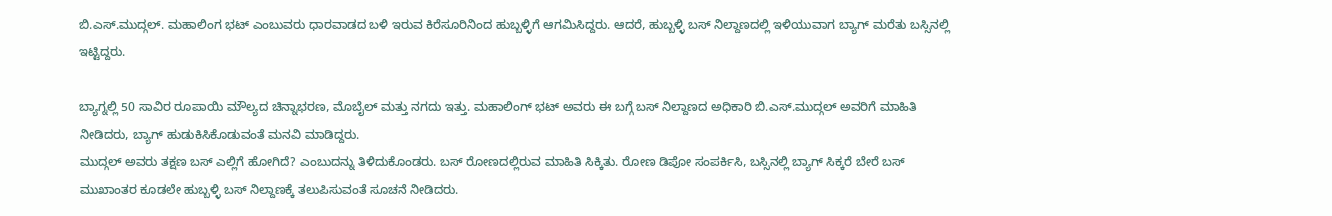ಬಿ.ಎಸ್.ಮುದ್ಗಲ್. ಮಹಾಲಿಂಗ ಭಟ್ ಎಂಬುವರು ಧಾರವಾಡದ ಬಳಿ ಇರುವ ಕಿರೆಸೂರಿನಿಂದ ಹುಬ್ಬಳ್ಳಿಗೆ ಆಗಮಿಸಿದ್ದರು. ಆದರೆ, ಹುಬ್ಬಳ್ಳಿ ಬಸ್ ನಿಲ್ದಾಣದಲ್ಲಿ ಇಳಿಯುವಾಗ ಬ್ಯಾಗ್ ಮರೆತು ಬಸ್ಸಿನಲ್ಲಿ ಇಟ್ಟಿದ್ದರು.

ಬ್ಯಾಗ್ನಲ್ಲಿ 50 ಸಾವಿರ ರೂಪಾಯಿ ಮೌಲ್ಯದ ಚಿನ್ನಾಭರಣ, ಮೊಬೈಲ್ ಮತ್ತು ನಗದು ಇತ್ತು. ಮಹಾಲಿಂಗ್ ಭಟ್ ಅವರು ಈ ಬಗ್ಗೆ ಬಸ್ ನಿಲ್ದಾಣದ ಅಧಿಕಾರಿ ಬಿ.ಎಸ್.ಮುದ್ಗಲ್ ಅವರಿಗೆ ಮಾಹಿತಿ ನೀಡಿದರು, ಬ್ಯಾಗ್ ಹುಡುಕಿಸಿಕೊಡುವಂತೆ ಮನವಿ ಮಾಡಿದ್ದರು.
ಮುದ್ಗಲ್ ಅವರು ತಕ್ಷಣ ಬಸ್ ಎಲ್ಲಿಗೆ ಹೋಗಿದೆ? ಎಂಬುದನ್ನು ತಿಳಿದುಕೊಂಡರು. ಬಸ್ ರೋಣದಲ್ಲಿರುವ ಮಾಹಿತಿ ಸಿಕ್ಕಿತು. ರೋಣ ಡಿಪೋ ಸಂಪರ್ಕಿಸಿ, ಬಸ್ಸಿನಲ್ಲಿ ಬ್ಯಾಗ್ ಸಿಕ್ಕರೆ ಬೇರೆ ಬಸ್ ಮುಖಾಂತರ ಕೂಡಲೇ ಹುಬ್ಬಳ್ಳಿ ಬಸ್ ನಿಲ್ದಾಣಕ್ಕೆ ತಲುಪಿಸುವಂತೆ ಸೂಚನೆ ನೀಡಿದರು.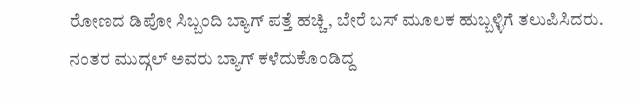ರೋಣದ ಡಿಪೋ ಸಿಬ್ಬಂದಿ ಬ್ಯಾಗ್ ಪತ್ತೆ ಹಚ್ಚಿ, ಬೇರೆ ಬಸ್ ಮೂಲಕ ಹುಬ್ಬಳ್ಳಿಗೆ ತಲುಪಿಸಿದರು. ನಂತರ ಮುದ್ಗಲ್ ಅವರು ಬ್ಯಾಗ್ ಕಳೆದುಕೊಂಡಿದ್ದ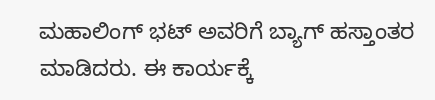ಮಹಾಲಿಂಗ್ ಭಟ್ ಅವರಿಗೆ ಬ್ಯಾಗ್ ಹಸ್ತಾಂತರ ಮಾಡಿದರು. ಈ ಕಾರ್ಯಕ್ಕೆ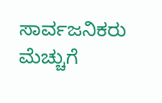ಸಾರ್ವಜನಿಕರು ಮೆಚ್ಚುಗೆ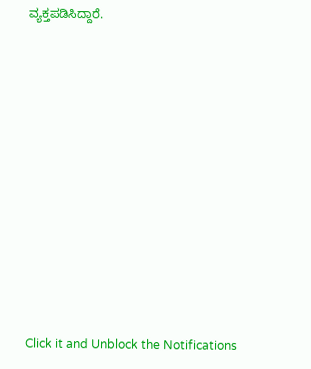ವ್ಯಕ್ತಪಡಿಸಿದ್ದಾರೆ.












Click it and Unblock the Notifications